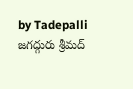by Tadepalli
జగద్గురు శ్రీమద్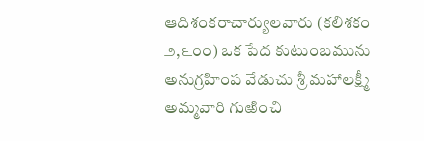ఆదిశంకరాచార్యులవారు (కలిశకం ౨,౬౦౦) ఒక పేద కుటుంబమును అనుగ్రహింప వేడుచు శ్రీ మహాలక్ష్మీ అమ్మవారి గుఱించి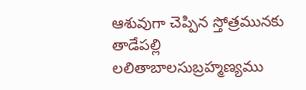ఆశువుగా చెప్పిన స్తోత్రమునకు తాడేపల్లి లలితాబాలసుబ్రహ్మణ్యము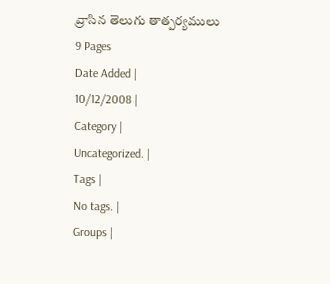వ్రాసిన తెలుగు తాత్పర్యములు
9 Pages
Date Added |
10/12/2008 |
Category |
Uncategorized. |
Tags |
No tags. |
Groups |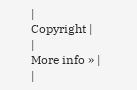|
Copyright |
|
More info » |
|